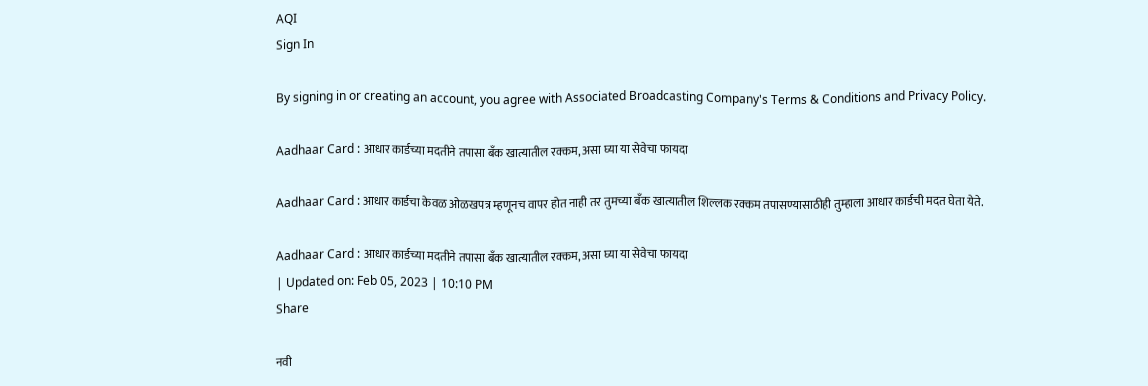AQI
Sign In

By signing in or creating an account, you agree with Associated Broadcasting Company's Terms & Conditions and Privacy Policy.

Aadhaar Card : आधार कार्डच्या मदतीने तपासा बँक खात्यातील रक्कम, असा घ्या या सेवेचा फायदा

Aadhaar Card : आधार कार्डचा केवळ ओळखपत्र म्हणूनच वापर होत नाही तर तुमच्या बँक खात्यातील शिल्लक रक्कम तपासण्यासाठीही तुम्हाला आधार कार्डची मदत घेता येते.

Aadhaar Card : आधार कार्डच्या मदतीने तपासा बँक खात्यातील रक्कम, असा घ्या या सेवेचा फायदा
| Updated on: Feb 05, 2023 | 10:10 PM
Share

नवी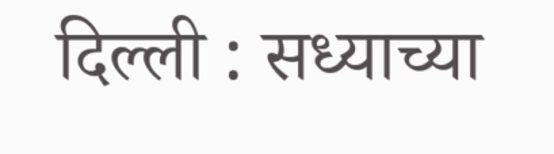दिल्ली : सध्याच्या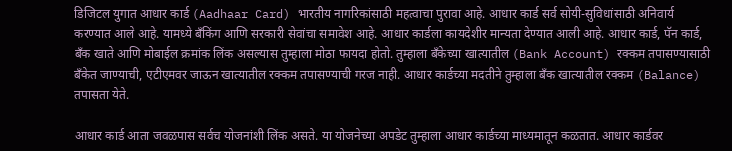डिजिटल युगात आधार कार्ड (Aadhaar Card) भारतीय नागरिकांसाठी महत्वाचा पुरावा आहे. आधार कार्ड सर्व सोयी-सुविधांसाठी अनिवार्य करण्यात आले आहे. यामध्ये बँकिंग आणि सरकारी सेवांचा समावेश आहे. आधार कार्डला कायदेशीर मान्यता देण्यात आली आहे. आधार कार्ड, पॅन कार्ड, बँक खाते आणि मोबाईल क्रमांक लिंक असल्यास तुम्हाला मोठा फायदा होतो. तुम्हाला बँकेच्या खात्यातील (Bank Account) रक्कम तपासण्यासाठी बँकेत जाण्याची, एटीएमवर जाऊन खात्यातील रक्कम तपासण्याची गरज नाही. आधार कार्डच्या मदतीने तुम्हाला बँक खात्यातील रक्कम (Balance) तपासता येते.

आधार कार्ड आता जवळपास सर्वच योजनांशी लिंक असते. या योजनेच्या अपडेट तुम्हाला आधार कार्डच्या माध्यमातून कळतात. आधार कार्डवर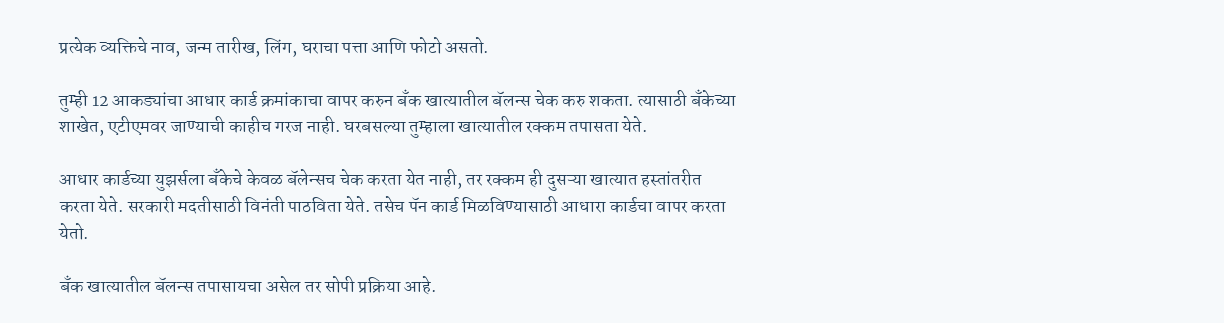प्रत्येक व्यक्तिचे नाव, जन्म तारीख, लिंग, घराचा पत्ता आणि फोटो असतो.

तुम्ही 12 आकड्यांचा आधार कार्ड क्रमांकाचा वापर करुन बँक खात्यातील बॅलन्स चेक करु शकता. त्यासाठी बँकेच्या शाखेत, एटीएमवर जाण्याची काहीच गरज नाही. घरबसल्या तुम्हाला खात्यातील रक्कम तपासता येते.

आधार कार्डच्या युझर्सला बँकेचे केवळ बॅलेन्सच चेक करता येत नाही, तर रक्कम ही दुसऱ्या खात्यात हस्तांतरीत करता येते. सरकारी मदतीसाठी विनंती पाठविता येते. तसेच पॅन कार्ड मिळविण्यासाठी आधारा कार्डचा वापर करता येतो.

बँक खात्यातील बॅलन्स तपासायचा असेल तर सोपी प्रक्रिया आहे.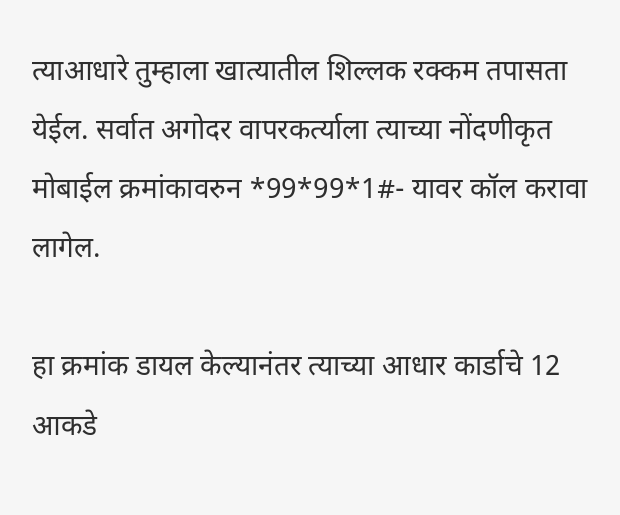त्याआधारे तुम्हाला खात्यातील शिल्लक रक्कम तपासता येईल. सर्वात अगोदर वापरकर्त्याला त्याच्या नोंदणीकृत मोबाईल क्रमांकावरुन *99*99*1#- यावर कॉल करावा लागेल.

हा क्रमांक डायल केल्यानंतर त्याच्या आधार कार्डाचे 12 आकडे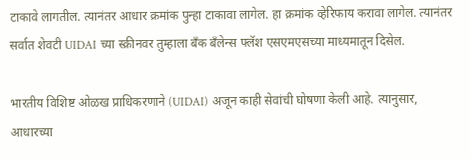टाकावे लागतील. त्यानंतर आधार क्रमांक पुन्हा टाकावा लागेल. हा क्रमांक व्हेरिफाय करावा लागेल. त्यानंतर सर्वात शेवटी UIDAI च्या स्क्रीनवर तुम्हाला बँक बँलेन्स फ्लॅश एसएमएसच्या माध्यमातून दिसेल.

भारतीय विशिष्ट ओळख प्राधिकरणाने (UIDAI) अजून काही सेवांची घोषणा केली आहे. त्यानुसार, आधारच्या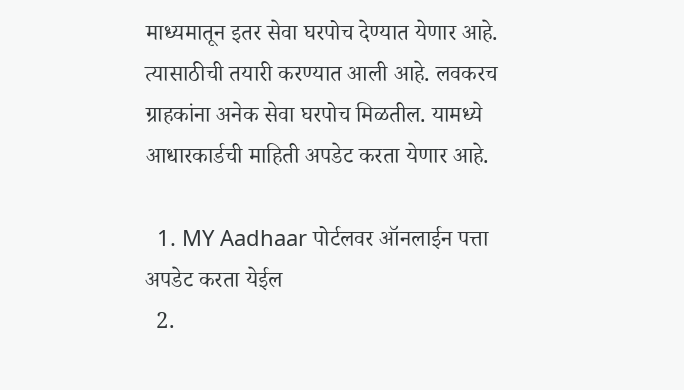माध्यमातून इतर सेवा घरपोच देण्यात येणार आहे. त्यासाठीची तयारी करण्यात आली आहे. लवकरच ग्राहकांना अनेक सेवा घरपोच मिळतील. यामध्ये आधारकार्डची माहिती अपडेट करता येणार आहे.

  1. MY Aadhaar पोर्टलवर ऑनलाईन पत्ता अपडेट करता येईल
  2.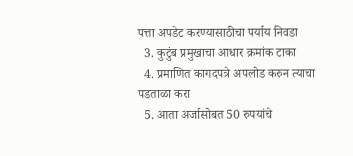पत्ता अपडेट करण्यासाठीचा पर्याय निवडा
  3. कुटुंब प्रमुखाचा आधार क्रमांक टाका
  4. प्रमाणित कागदपत्रे अपलोड करुन त्याचा पडताळा करा
  5. आता अर्जासोबत 50 रुपयांचे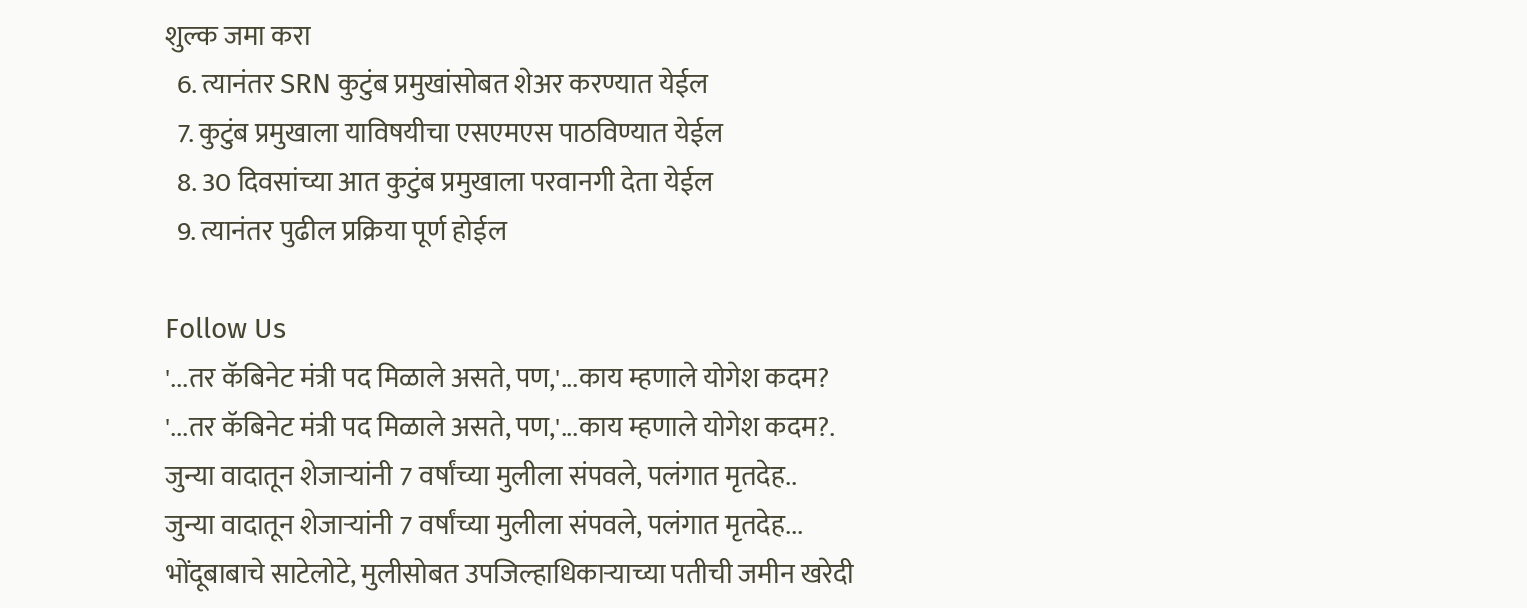शुल्क जमा करा
  6. त्यानंतर SRN कुटुंब प्रमुखांसोबत शेअर करण्यात येईल
  7. कुटुंब प्रमुखाला याविषयीचा एसएमएस पाठविण्यात येईल
  8. 30 दिवसांच्या आत कुटुंब प्रमुखाला परवानगी देता येईल
  9. त्यानंतर पुढील प्रक्रिया पूर्ण होईल

Follow Us
'...तर कॅबिनेट मंत्री पद मिळाले असते, पण,'...काय म्हणाले योगेश कदम?
'...तर कॅबिनेट मंत्री पद मिळाले असते, पण,'...काय म्हणाले योगेश कदम?.
जुन्या वादातून शेजाऱ्यांनी 7 वर्षांच्या मुलीला संपवले, पलंगात मृतदेह..
जुन्या वादातून शेजाऱ्यांनी 7 वर्षांच्या मुलीला संपवले, पलंगात मृतदेह...
भोंदूबाबाचे साटेलोटे, मुलीसोबत उपजिल्हाधिकाऱ्याच्या पतीची जमीन खरेदी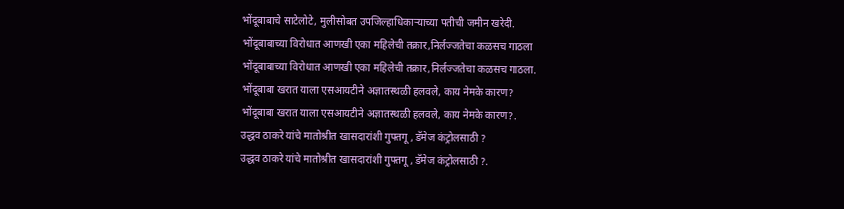भोंदूबाबाचे साटेलोटे, मुलीसोबत उपजिल्हाधिकाऱ्याच्या पतीची जमीन खरेदी.
भोंदूबाबाच्या विरोधात आणखी एका महिलेची तक्रार,निर्लज्जतेचा कळसच गाठला
भोंदूबाबाच्या विरोधात आणखी एका महिलेची तक्रार,निर्लज्जतेचा कळसच गाठला.
भोंदूबाबा खरात याला एसआयटीने अज्ञातस्थळी हलवले, काय नेमके कारण?
भोंदूबाबा खरात याला एसआयटीने अज्ञातस्थळी हलवले, काय नेमके कारण?.
उद्धव ठाकरे यांचे मातोश्रीत खासदारांशी गुफ्तगू , डॅमेज कंट्रोलसाठी ?
उद्धव ठाकरे यांचे मातोश्रीत खासदारांशी गुफ्तगू , डॅमेज कंट्रोलसाठी ?.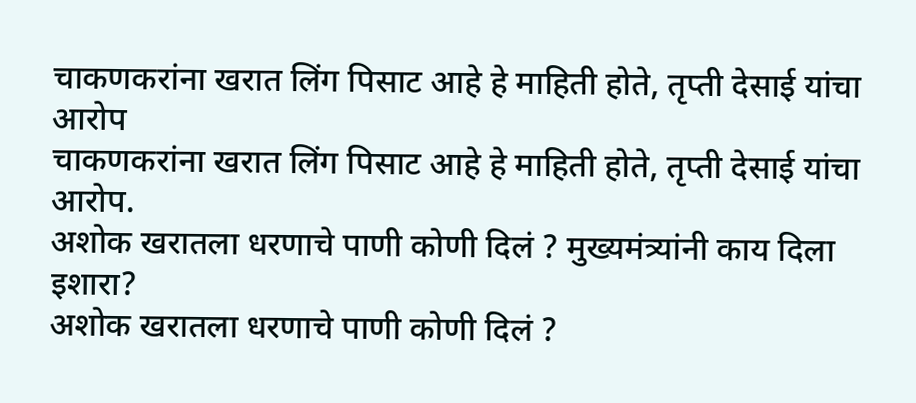चाकणकरांना खरात लिंग पिसाट आहे हे माहिती होते, तृप्ती देसाई यांचा आरोप
चाकणकरांना खरात लिंग पिसाट आहे हे माहिती होते, तृप्ती देसाई यांचा आरोप.
अशोक खरातला धरणाचे पाणी कोणी दिलं ? मुख्यमंत्र्यांनी काय दिला इशारा?
अशोक खरातला धरणाचे पाणी कोणी दिलं ?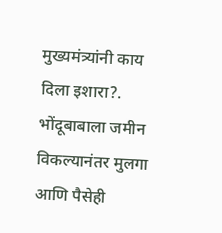मुख्यमंत्र्यांनी काय दिला इशारा?.
भोंदूबाबाला जमीन विकल्यानंतर मुलगा आणि पैसेही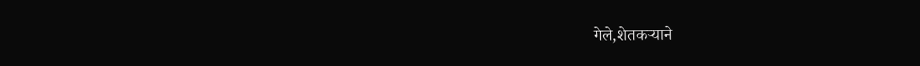गेले,शेतकऱ्याने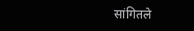सांगितले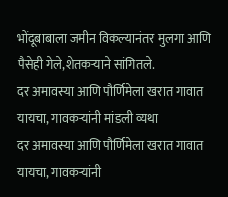भोंदूबाबाला जमीन विकल्यानंतर मुलगा आणि पैसेही गेले,शेतकऱ्याने सांगितले.
दर अमावस्या आणि पौर्णिमेला खरात गावात यायचा, गावकऱ्यांनी मांडली व्यथा
दर अमावस्या आणि पौर्णिमेला खरात गावात यायचा, गावकऱ्यांनी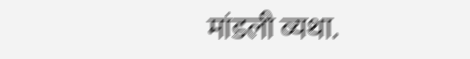मांडली व्यथा.